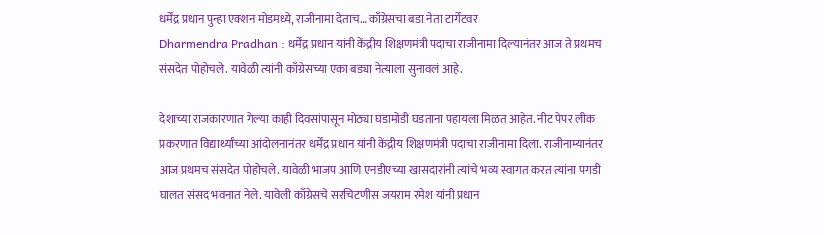धर्मेंद्र प्रधान पुन्हा एक्शन मोडमध्ये, राजीनामा देताच… काँग्रेसचा बडा नेता टार्गेटवर
Dharmendra Pradhan : धर्मेंद्र प्रधान यांनी केंद्रीय शिक्षणमंत्री पदाचा राजीनामा दिल्यानंतर आज ते प्रथमच संसदेत पोहोचले. यावेळी त्यांनी काँग्रेसच्या एका बड्या नेत्याला सुनावलं आहे.

देशाच्या राजकारणात गेल्या काही दिवसांपासून मोठ्या घडामोडी घडताना पहायला मिळत आहेत. नीट पेपर लीक प्रकरणात विद्यार्थ्यांच्या आंदोलनानंतर धर्मेंद्र प्रधान यांनी केंद्रीय शिक्षणमंत्री पदाचा राजीनामा दिला. राजीनाम्यानंतर आज प्रथमच संसदेत पोहोचले. यावेळी भाजप आणि एनडीएच्या खासदारांनी त्यांचे भव्य स्वागत करत त्यांना पगडी घालत संसद भवनात नेले. यावेली काँग्रेसचे सरचिटणीस जयराम रमेश यांनी प्रधान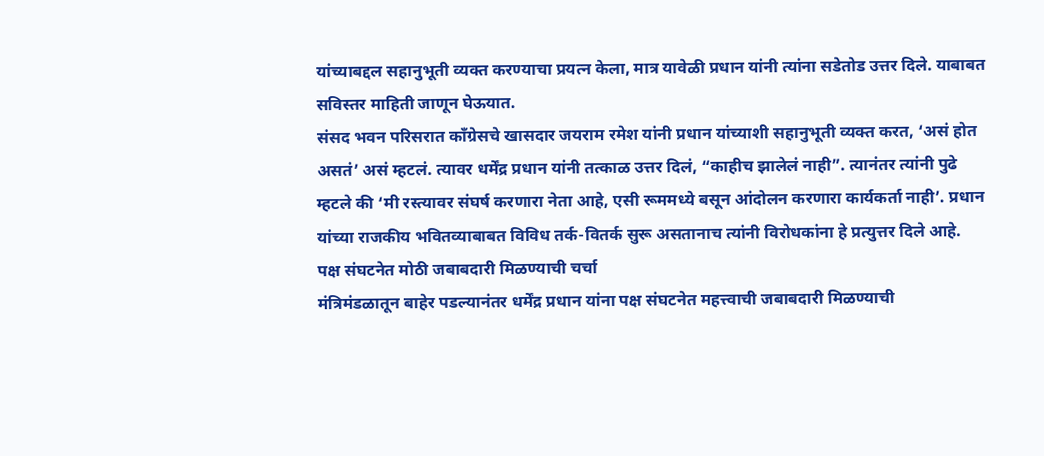यांच्याबद्दल सहानुभूती व्यक्त करण्याचा प्रयत्न केला, मात्र यावेळी प्रधान यांनी त्यांना सडेतोड उत्तर दिले. याबाबत सविस्तर माहिती जाणून घेऊयात.
संसद भवन परिसरात काँग्रेसचे खासदार जयराम रमेश यांनी प्रधान यांच्याशी सहानुभूती व्यक्त करत, ‘असं होत असतं’ असं म्हटलं. त्यावर धर्मेंद्र प्रधान यांनी तत्काळ उत्तर दिलं, “काहीच झालेलं नाही”. त्यानंतर त्यांनी पुढे म्हटले की ‘मी रस्त्यावर संघर्ष करणारा नेता आहे, एसी रूममध्ये बसून आंदोलन करणारा कार्यकर्ता नाही’. प्रधान यांच्या राजकीय भवितव्याबाबत विविध तर्क-वितर्क सुरू असतानाच त्यांनी विरोधकांना हे प्रत्युत्तर दिले आहे.
पक्ष संघटनेत मोठी जबाबदारी मिळण्याची चर्चा
मंत्रिमंडळातून बाहेर पडल्यानंतर धर्मेंद्र प्रधान यांना पक्ष संघटनेत महत्त्वाची जबाबदारी मिळण्याची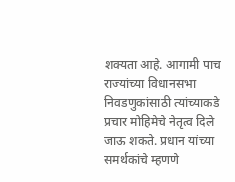शक्यता आहे. आगामी पाच राज्यांच्या विधानसभा निवडणुकांसाठी त्यांच्याकडे प्रचार मोहिमेचे नेतृत्व दिले जाऊ शकते. प्रधान यांच्या समर्थकांचे म्हणणे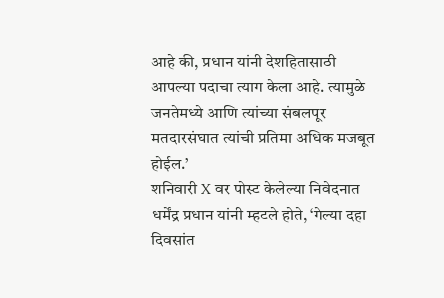आहे की, प्रधान यांनी देशहितासाठी आपल्या पदाचा त्याग केला आहे. त्यामुळे जनतेमध्ये आणि त्यांच्या संबलपूर मतदारसंघात त्यांची प्रतिमा अधिक मजबूत होईल.’
शनिवारी X वर पोस्ट केलेल्या निवेदनात धर्मेंद्र प्रधान यांनी म्हटले होते, ‘गेल्या दहा दिवसांत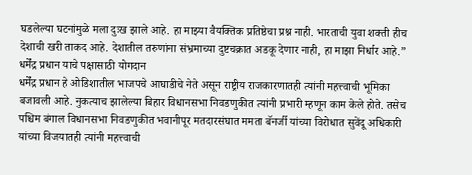घडलेल्या घटनांमुळे मला दुःख झाले आहे. हा माझ्या वैयक्तिक प्रतिष्ठेचा प्रश्न नाही. भारताची युवा शक्ती हीच देशाची खरी ताकद आहे. देशातील तरुणांना संभ्रमाच्या दुष्टचक्रात अडकू देणार नाही, हा माझा निर्धार आहे.”
धर्मेंद्र प्रधान याचे पक्षासाठी योगदान
धर्मेंद्र प्रधान हे ओडिशातील भाजपचे आघाडीचे नेते असून राष्ट्रीय राजकारणातही त्यांनी महत्त्वाची भूमिका बजावली आहे. नुकत्याच झालेल्या बिहार विधानसभा निवडणुकीत त्यांनी प्रभारी म्हणून काम केले होते. तसेच पश्चिम बंगाल विधानसभा निवडणुकीत भवानीपूर मतदारसंघात ममता बॅनर्जी यांच्या विरोधात सुवेंदू अधिकारी यांच्या विजयातही त्यांनी महत्त्वाची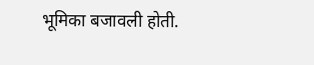भूमिका बजावली होती.